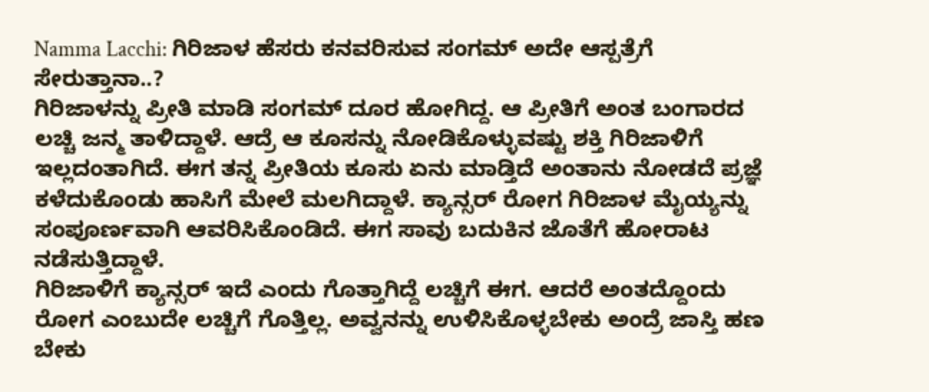Namma Lacchi: ಗಿರಿಜಾಳ ಹೆಸರು ಕನವರಿಸುವ ಸಂಗಮ್ ಅದೇ ಆಸ್ಪತ್ರೆಗೆ ಸೇರುತ್ತಾನಾ..?
ಗಿರಿಜಾಳನ್ನು ಪ್ರೀತಿ ಮಾಡಿ ಸಂಗಮ್ ದೂರ ಹೋಗಿದ್ದ. ಆ ಪ್ರೀತಿಗೆ ಅಂತ ಬಂಗಾರದ ಲಚ್ಚಿ ಜನ್ಮ ತಾಳಿದ್ದಾಳೆ. ಆದ್ರೆ ಆ ಕೂಸನ್ನು ನೋಡಿಕೊಳ್ಳುವಷ್ಟು ಶಕ್ತಿ ಗಿರಿಜಾಳಿಗೆ ಇಲ್ಲದಂತಾಗಿದೆ. ಈಗ ತನ್ನ ಪ್ರೀತಿಯ ಕೂಸು ಏನು ಮಾಡ್ತಿದೆ ಅಂತಾನು ನೋಡದೆ ಪ್ರಜ್ಞೆ ಕಳೆದುಕೊಂಡು ಹಾಸಿಗೆ ಮೇಲೆ ಮಲಗಿದ್ದಾಳೆ. ಕ್ಯಾನ್ಸರ್ ರೋಗ ಗಿರಿಜಾಳ ಮೈಯ್ಯನ್ನು ಸಂಪೂರ್ಣವಾಗಿ ಆವರಿಸಿಕೊಂಡಿದೆ. ಈಗ ಸಾವು ಬದುಕಿನ ಜೊತೆಗೆ ಹೋರಾಟ ನಡೆಸುತ್ತಿದ್ದಾಳೆ.
ಗಿರಿಜಾಳಿಗೆ ಕ್ಯಾನ್ಸರ್ ಇದೆ ಎಂದು ಗೊತ್ತಾಗಿದ್ದೆ ಲಚ್ಚಿಗೆ ಈಗ. ಆದರೆ ಅಂತದ್ದೊಂದು ರೋಗ ಎಂಬುದೇ ಲಚ್ಚಿಗೆ ಗೊತ್ತಿಲ್ಲ. ಅವ್ವನನ್ನು ಉಳಿಸಿಕೊಳ್ಳಬೇಕು ಅಂದ್ರೆ ಜಾಸ್ತಿ ಹಣ ಬೇಕು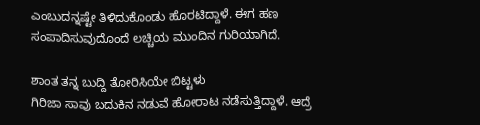ಎಂಬುದನ್ನಷ್ಟೇ ತಿಳಿದುಕೊಂಡು ಹೊರಟಿದ್ದಾಳೆ. ಈಗ ಹಣ ಸಂಪಾದಿಸುವುದೊಂದೆ ಲಚ್ಚಿಯ ಮುಂದಿನ ಗುರಿಯಾಗಿದೆ.

ಶಾಂತ ತನ್ನ ಬುದ್ದಿ ತೋರಿಸಿಯೇ ಬಿಟ್ಟಳು
ಗಿರಿಜಾ ಸಾವು ಬದುಕಿನ ನಡುವೆ ಹೋರಾಟ ನಡೆಸುತ್ತಿದ್ದಾಳೆ. ಆದ್ರೆ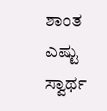ಶಾಂತ ಎಷ್ಟು ಸ್ವಾರ್ಥ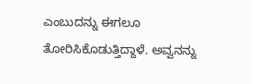ಎಂಬುದನ್ನು ಈಗಲೂ ತೋರಿಸಿಕೊಡುತ್ತಿದ್ದಾಳೆ. ಅವ್ವನನ್ನು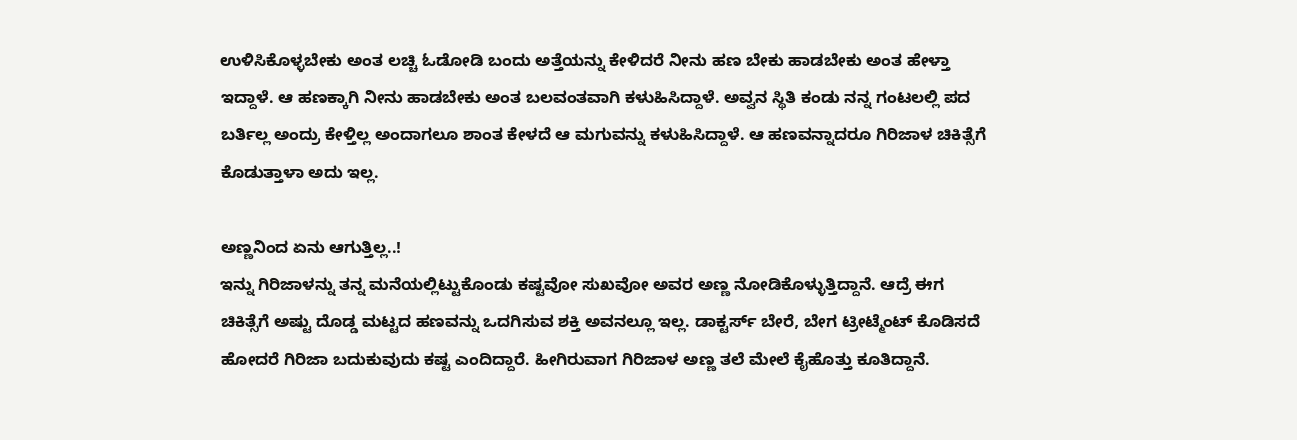ಉಳಿಸಿಕೊಳ್ಳಬೇಕು ಅಂತ ಲಚ್ಚಿ ಓಡೋಡಿ ಬಂದು ಅತ್ತೆಯನ್ನು ಕೇಳಿದರೆ ನೀನು ಹಣ ಬೇಕು ಹಾಡಬೇಕು ಅಂತ ಹೇಳ್ತಾ ಇದ್ದಾಳೆ. ಆ ಹಣಕ್ಕಾಗಿ ನೀನು ಹಾಡಬೇಕು ಅಂತ ಬಲವಂತವಾಗಿ ಕಳುಹಿಸಿದ್ದಾಳೆ. ಅವ್ವನ ಸ್ಥಿತಿ ಕಂಡು ನನ್ನ ಗಂಟಲಲ್ಲಿ ಪದ ಬರ್ತಿಲ್ಲ ಅಂದ್ರು ಕೇಳ್ತಿಲ್ಲ ಅಂದಾಗಲೂ ಶಾಂತ ಕೇಳದೆ ಆ ಮಗುವನ್ನು ಕಳುಹಿಸಿದ್ದಾಳೆ. ಆ ಹಣವನ್ನಾದರೂ ಗಿರಿಜಾಳ ಚಿಕಿತ್ಸೆಗೆ ಕೊಡುತ್ತಾಳಾ ಅದು ಇಲ್ಲ.

ಅಣ್ಣನಿಂದ ಏನು ಆಗುತ್ತಿಲ್ಲ..!
ಇನ್ನು ಗಿರಿಜಾಳನ್ನು ತನ್ನ ಮನೆಯಲ್ಲಿಟ್ಟುಕೊಂಡು ಕಷ್ಟವೋ ಸುಖವೋ ಅವರ ಅಣ್ಣ ನೋಡಿಕೊಳ್ಳುತ್ತಿದ್ದಾನೆ. ಆದ್ರೆ ಈಗ ಚಿಕಿತ್ಸೆಗೆ ಅಷ್ಟು ದೊಡ್ಡ ಮಟ್ಟದ ಹಣವನ್ನು ಒದಗಿಸುವ ಶಕ್ತಿ ಅವನಲ್ಲೂ ಇಲ್ಲ. ಡಾಕ್ಟರ್ಸ್ ಬೇರೆ, ಬೇಗ ಟ್ರೀಟ್ಮೆಂಟ್ ಕೊಡಿಸದೆ ಹೋದರೆ ಗಿರಿಜಾ ಬದುಕುವುದು ಕಷ್ಟ ಎಂದಿದ್ದಾರೆ. ಹೀಗಿರುವಾಗ ಗಿರಿಜಾಳ ಅಣ್ಣ ತಲೆ ಮೇಲೆ ಕೈಹೊತ್ತು ಕೂತಿದ್ದಾನೆ.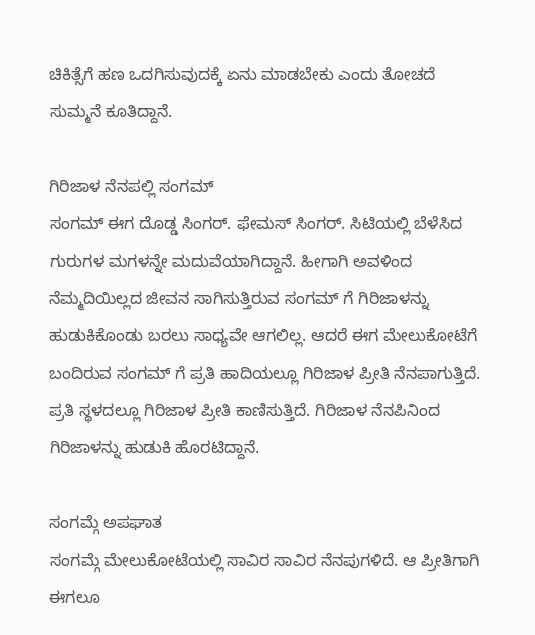ಚಿಕಿತ್ಸೆಗೆ ಹಣ ಒದಗಿಸುವುದಕ್ಕೆ ಏನು ಮಾಡಬೇಕು ಎಂದು ತೋಚದೆ ಸುಮ್ಮನೆ ಕೂತಿದ್ದಾನೆ.

ಗಿರಿಜಾಳ ನೆನಪಲ್ಲಿ ಸಂಗಮ್
ಸಂಗಮ್ ಈಗ ದೊಡ್ಡ ಸಿಂಗರ್. ಫೇಮಸ್ ಸಿಂಗರ್. ಸಿಟಿಯಲ್ಲಿ ಬೆಳೆಸಿದ ಗುರುಗಳ ಮಗಳನ್ನೇ ಮದುವೆಯಾಗಿದ್ದಾನೆ. ಹೀಗಾಗಿ ಅವಳಿಂದ ನೆಮ್ಮದಿಯಿಲ್ಲದ ಜೀವನ ಸಾಗಿಸುತ್ತಿರುವ ಸಂಗಮ್ ಗೆ ಗಿರಿಜಾಳನ್ನು ಹುಡುಕಿಕೊಂಡು ಬರಲು ಸಾಧ್ಯವೇ ಆಗಲಿಲ್ಲ. ಆದರೆ ಈಗ ಮೇಲುಕೋಟೆಗೆ ಬಂದಿರುವ ಸಂಗಮ್ ಗೆ ಪ್ರತಿ ಹಾದಿಯಲ್ಲೂ ಗಿರಿಜಾಳ ಪ್ರೀತಿ ನೆನಪಾಗುತ್ತಿದೆ. ಪ್ರತಿ ಸ್ಥಳದಲ್ಲೂ ಗಿರಿಜಾಳ ಪ್ರೀತಿ ಕಾಣಿಸುತ್ತಿದೆ. ಗಿರಿಜಾಳ ನೆನಪಿನಿಂದ ಗಿರಿಜಾಳನ್ನು ಹುಡುಕಿ ಹೊರಟಿದ್ದಾನೆ.

ಸಂಗಮ್ಗೆ ಅಪಘಾತ
ಸಂಗಮ್ಗೆ ಮೇಲುಕೋಟೆಯಲ್ಲಿ ಸಾವಿರ ಸಾವಿರ ನೆನಪುಗಳಿದೆ. ಆ ಪ್ರೀತಿಗಾಗಿ ಈಗಲೂ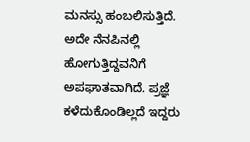ಮನಸ್ಸು ಹಂಬಲಿಸುತ್ತಿದೆ. ಅದೇ ನೆನಪಿನಲ್ಲಿ ಹೋಗುತ್ತಿದ್ದವನಿಗೆ ಅಪಘಾತವಾಗಿದೆ. ಪ್ರಜ್ಞೆ ಕಳೆದುಕೊಂಡಿಲ್ಲದೆ ಇದ್ದರು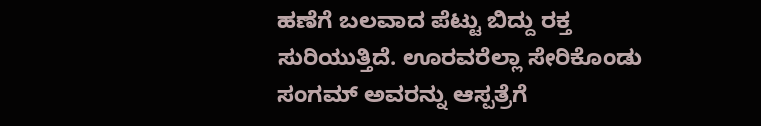ಹಣೆಗೆ ಬಲವಾದ ಪೆಟ್ಟು ಬಿದ್ದು ರಕ್ತ ಸುರಿಯುತ್ತಿದೆ. ಊರವರೆಲ್ಲಾ ಸೇರಿಕೊಂಡು ಸಂಗಮ್ ಅವರನ್ನು ಆಸ್ಪತ್ರೆಗೆ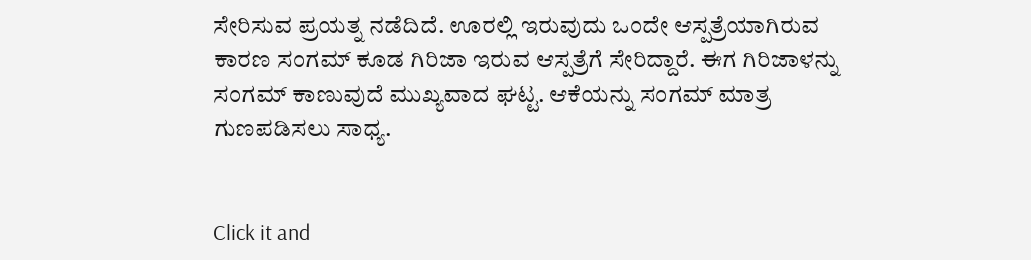ಸೇರಿಸುವ ಪ್ರಯತ್ನ ನಡೆದಿದೆ. ಊರಲ್ಲಿ ಇರುವುದು ಒಂದೇ ಆಸ್ಪತ್ರೆಯಾಗಿರುವ ಕಾರಣ ಸಂಗಮ್ ಕೂಡ ಗಿರಿಜಾ ಇರುವ ಆಸ್ಪತ್ರೆಗೆ ಸೇರಿದ್ದಾರೆ. ಈಗ ಗಿರಿಜಾಳನ್ನು ಸಂಗಮ್ ಕಾಣುವುದೆ ಮುಖ್ಯವಾದ ಘಟ್ಟ. ಆಕೆಯನ್ನು ಸಂಗಮ್ ಮಾತ್ರ ಗುಣಪಡಿಸಲು ಸಾಧ್ಯ.


Click it and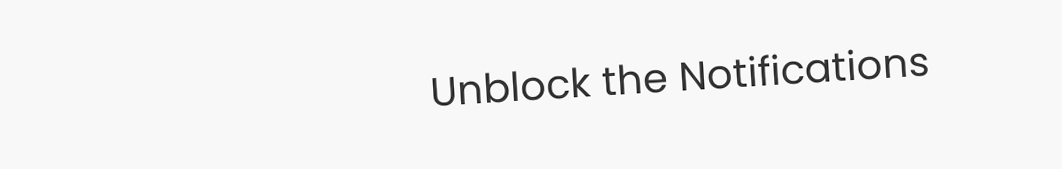Unblock the Notifications